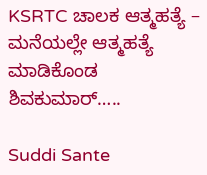KSRTC ಚಾಲಕ ಆತ್ಮಹತ್ಯೆ – ಮನೆಯಲ್ಲೇ ಆತ್ಮಹತ್ಯೆ ಮಾಡಿಕೊಂಡ ಶಿವಕುಮಾರ್…..

Suddi Sante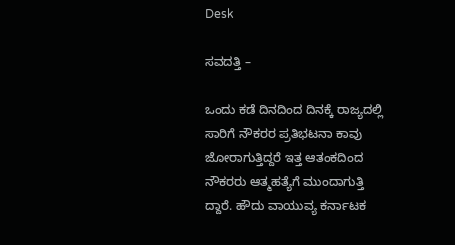Desk

ಸವದತ್ತಿ –

ಒಂದು ಕಡೆ ದಿನದಿಂದ ದಿನಕ್ಕೆ ರಾಜ್ಯದಲ್ಲಿ ಸಾರಿಗೆ ನೌಕರರ ಪ್ರತಿಭಟನಾ ಕಾವು ಜೋರಾಗುತ್ತಿದ್ದರೆ ಇತ್ತ ಆತಂಕದಿಂದ ನೌಕರರು ಆತ್ಮಹತ್ಯೆಗೆ ಮುಂದಾಗುತ್ತಿ ದ್ದಾರೆ‌. ಹೌದು ವಾಯುವ್ಯ ಕರ್ನಾಟಕ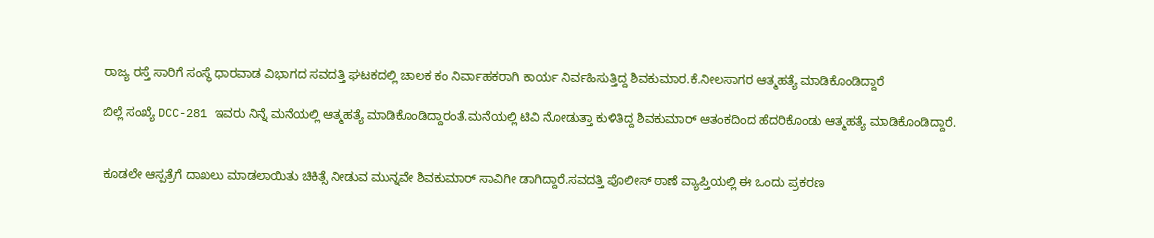ರಾಜ್ಯ ರಸ್ತೆ ಸಾರಿಗೆ ಸಂಸ್ಥೆ ಧಾರವಾಡ ವಿಭಾಗದ ಸವದತ್ತಿ ಘಟಕದಲ್ಲಿ ಚಾಲಕ ಕಂ ನಿರ್ವಾಹಕರಾಗಿ ಕಾರ್ಯ ನಿರ್ವಹಿಸುತ್ತಿದ್ದ ಶಿವಕುಮಾರ.ಕೆ.ನೀಲಸಾಗರ ಆತ್ಮಹತ್ಯೆ ಮಾಡಿಕೊಂಡಿದ್ದಾರೆ

ಬಿಲ್ಲೆ ಸಂಖ್ಯೆ DCC-281 ಇವರು ನಿನ್ನೆ ಮನೆಯಲ್ಲಿ ಆತ್ಮಹತ್ಯೆ ಮಾಡಿಕೊಂಡಿದ್ದಾರಂತೆ‌.ಮನೆಯಲ್ಲಿ ಟಿವಿ ನೋಡುತ್ತಾ ಕುಳಿತಿದ್ದ ಶಿವಕುಮಾರ್ ಆತಂಕದಿಂದ ಹೆದರಿಕೊಂಡು ಆತ್ಮಹತ್ಯೆ ಮಾಡಿಕೊಂಡಿದ್ದಾರೆ.


ಕೂಡಲೇ ಆಸ್ಪತ್ರೆಗೆ ದಾಖಲು ಮಾಡಲಾಯಿತು ಚಿಕಿತ್ಸೆ ನೀಡುವ ಮುನ್ನವೇ ಶಿವಕುಮಾರ್ ಸಾವಿಗೀ ಡಾಗಿದ್ದಾರೆ‌.ಸವದತ್ತಿ ಪೊಲೀಸ್ ಠಾಣೆ ವ್ಯಾಪ್ತಿಯಲ್ಲಿ ಈ ಒಂದು ಪ್ರಕರಣ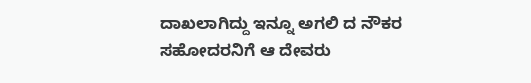ದಾಖಲಾಗಿದ್ದು ಇನ್ನೂ ಅಗಲಿ ದ ನೌಕರ ಸಹೋದರನಿಗೆ ಆ ದೇವರು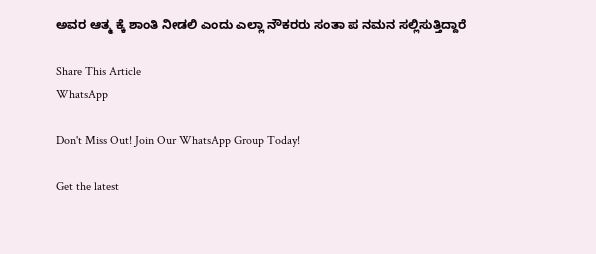ಅವರ ಆತ್ಮ ಕ್ಕೆ ಶಾಂತಿ ನೀಡಲಿ ಎಂದು ಎಲ್ಲಾ ನೌಕರರು ಸಂತಾ ಪ ನಮನ ಸಲ್ಲಿಸುತ್ತಿದ್ದಾರೆ

Share This Article
WhatsApp

Don't Miss Out! Join Our WhatsApp Group Today!

Get the latest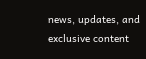news, updates, and exclusive content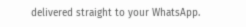delivered straight to your WhatsApp.